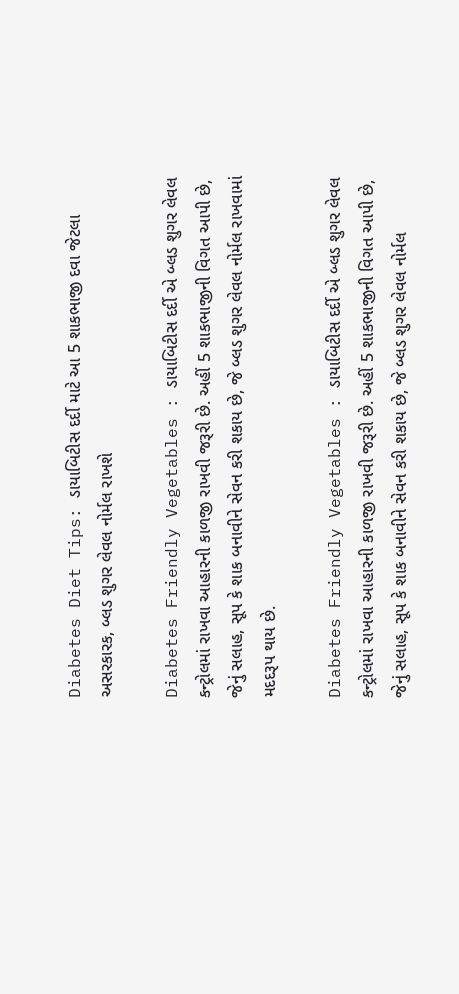Diabetes Diet Tips: ડાયાબિટીસ દર્દી માટે આ 5 શાકભાજી દવા જેટલા અસરકારક, બ્લડ શુગર લેવલ નોર્મલ રાખશે

Diabetes Friendly Vegetables : ડાયાબિટીસ દર્દી એ બ્લડ શુગર લેવલ કન્ટ્રોલમાં રાખવા આહારની કાળજી રાખવી જરૂરી છે. અહીં 5 શાકભાજીની વિગત આપી છે, જેનું સલાહ, સૂપ કે શાક બનાવીને સેવન કરી શકાય છે, જે બ્લડ શુગર લેવલ નોર્મલ રાખવામાં મદદરૂપ થાય છે.

Diabetes Friendly Vegetables : ડાયાબિટીસ દર્દી એ બ્લડ શુગર લેવલ કન્ટ્રોલમાં રાખવા આહારની કાળજી રાખવી જરૂરી છે. અહીં 5 શાકભાજીની વિગત આપી છે, જેનું સલાહ, સૂપ કે શાક બનાવીને સેવન કરી શકાય છે, જે બ્લડ શુગર લેવલ નોર્મલ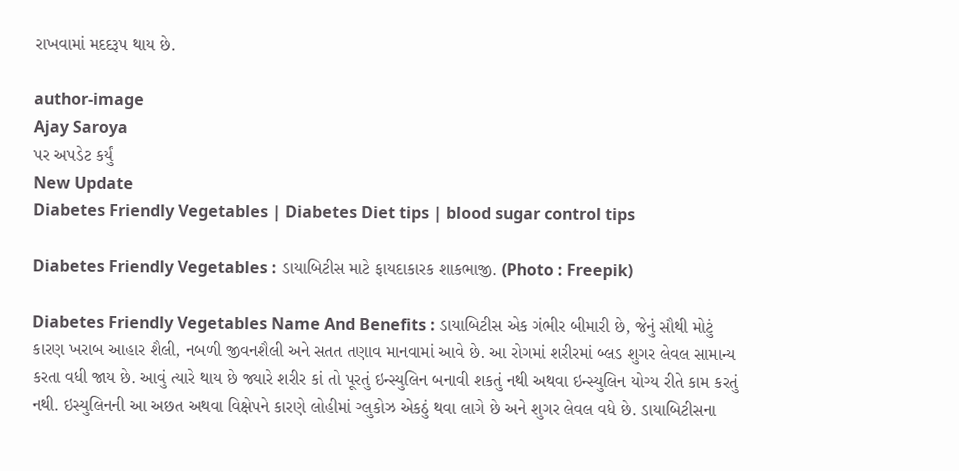રાખવામાં મદદરૂપ થાય છે.

author-image
Ajay Saroya
પર અપડેટ કર્યું
New Update
Diabetes Friendly Vegetables | Diabetes Diet tips | blood sugar control tips

Diabetes Friendly Vegetables : ડાયાબિટીસ માટે ફાયદાકારક શાકભાજી. (Photo : Freepik)

Diabetes Friendly Vegetables Name And Benefits : ડાયાબિટીસ એક ગંભીર બીમારી છે, જેનું સૌથી મોટું કારણ ખરાબ આહાર શૈલી, નબળી જીવનશૈલી અને સતત તણાવ માનવામાં આવે છે. આ રોગમાં શરીરમાં બ્લડ શુગર લેવલ સામાન્ય કરતા વધી જાય છે. આવું ત્યારે થાય છે જ્યારે શરીર કાં તો પૂરતું ઇન્સ્યુલિન બનાવી શકતું નથી અથવા ઇન્સ્યુલિન યોગ્ય રીતે કામ કરતું નથી. ઇસ્યુલિનની આ અછત અથવા વિક્ષેપને કારણે લોહીમાં ગ્લુકોઝ એકઠું થવા લાગે છે અને શુગર લેવલ વધે છે. ડાયાબિટીસના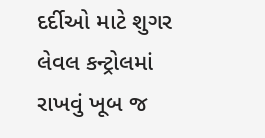દર્દીઓ માટે શુગર લેવલ કન્ટ્રોલમાં રાખવું ખૂબ જ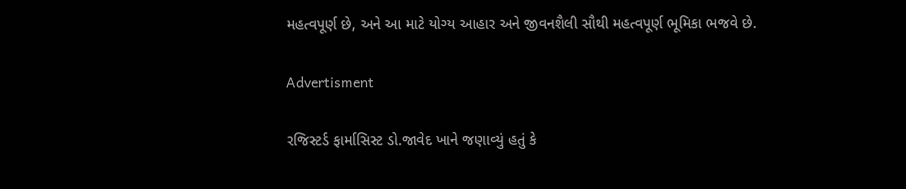મહત્વપૂર્ણ છે, અને આ માટે યોગ્ય આહાર અને જીવનશૈલી સૌથી મહત્વપૂર્ણ ભૂમિકા ભજવે છે.

Advertisment

રજિસ્ટર્ડ ફાર્માસિસ્ટ ડો.જાવેદ ખાને જણાવ્યું હતું કે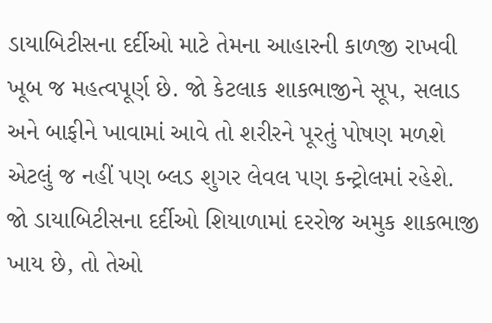ડાયાબિટીસના દર્દીઓ માટે તેમના આહારની કાળજી રાખવી ખૂબ જ મહત્વપૂર્ણ છે. જો કેટલાક શાકભાજીને સૂપ, સલાડ અને બાફીને ખાવામાં આવે તો શરીરને પૂરતું પોષણ મળશે એટલું જ નહીં પણ બ્લડ શુગર લેવલ પણ કન્ટ્રોલમાં રહેશે. જો ડાયાબિટીસના દર્દીઓ શિયાળામાં દરરોજ અમુક શાકભાજી ખાય છે, તો તેઓ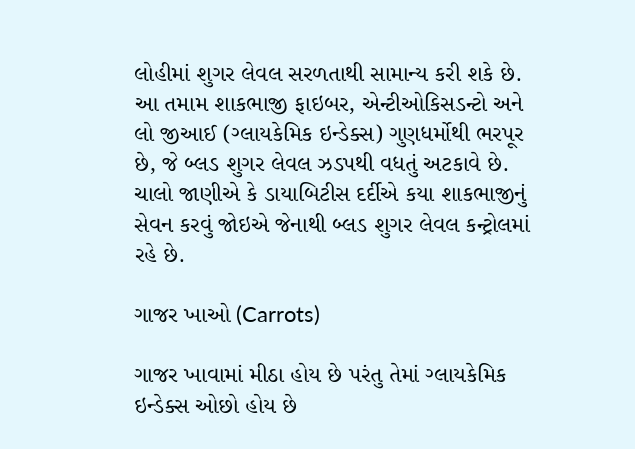લોહીમાં શુગર લેવલ સરળતાથી સામાન્ય કરી શકે છે. આ તમામ શાકભાજી ફાઇબર, એન્ટીઓકિસડન્ટો અને લો જીઆઈ (ગ્લાયકેમિક ઇન્ડેક્સ) ગુણધર્મોથી ભરપૂર છે, જે બ્લડ શુગર લેવલ ઝડપથી વધતું અટકાવે છે. ચાલો જાણીએ કે ડાયાબિટીસ દર્દીએ કયા શાકભાજીનું સેવન કરવું જોઇએ જેનાથી બ્લડ શુગર લેવલ કન્ટ્રોલમાં રહે છે.

ગાજર ખાઓ (Carrots)

ગાજર ખાવામાં મીઠા હોય છે પરંતુ તેમાં ગ્લાયકેમિક ઇન્ડેક્સ ઓછો હોય છે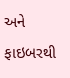અને ફાઇબરથી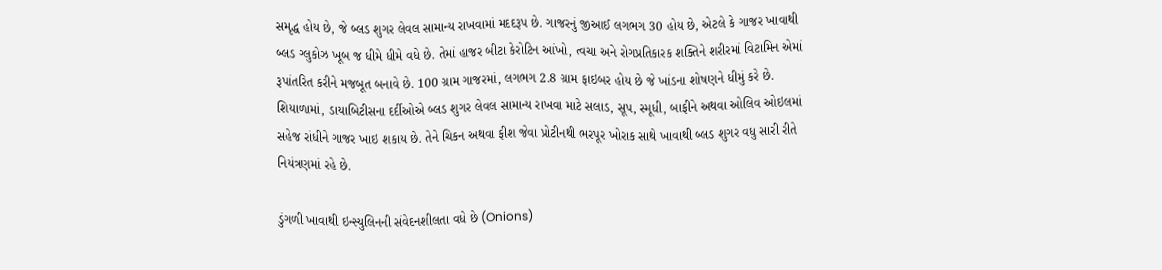સમૃદ્ધ હોય છે, જે બ્લડ શુગર લેવલ સામાન્ય રાખવામાં મદદરૂપ છે. ગાજરનું જીઆઈ લગભગ 30 હોય છે, એટલે કે ગાજર ખાવાથી બ્લડ ગ્લુકોઝ ખૂબ જ ધીમે ધીમે વધે છે. તેમાં હાજર બીટા કેરોટિન આંખો, ત્વચા અને રોગપ્રતિકારક શક્તિને શરીરમાં વિટામિન એમાં રૂપાંતરિત કરીને મજબૂત બનાવે છે. 100 ગ્રામ ગાજરમાં, લગભગ 2.8 ગ્રામ ફાઇબર હોય છે જે ખાંડના શોષણને ધીમું કરે છે. શિયાળામાં, ડાયાબિટીસના દર્દીઓએ બ્લડ શુગર લેવલ સામાન્ય રાખવા માટે સલાડ, સૂપ, સ્મૂધી, બાફીને અથવા ઓલિવ ઓઇલમાં સહેજ રાંધીને ગાજર ખાઇ શકાય છે. તેને ચિકન અથવા ફીશ જેવા પ્રોટીનથી ભરપૂર ખોરાક સાથે ખાવાથી બ્લડ શુગર વધુ સારી રીતે નિયંત્રણમાં રહે છે.

ડુંગળી ખાવાથી ઇન્સ્યુલિનની સંવેદનશીલતા વધે છે (Onions)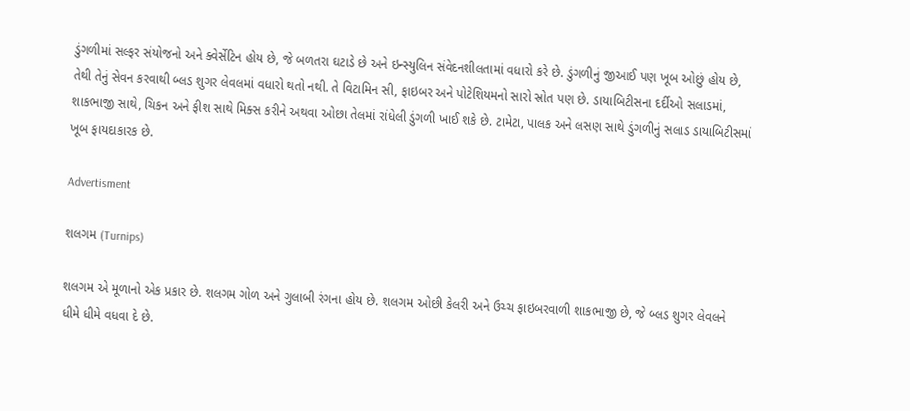ડુંગળીમાં સલ્ફર સંયોજનો અને ક્વેર્સેટિન હોય છે, જે બળતરા ઘટાડે છે અને ઇન્સ્યુલિન સંવેદનશીલતામાં વધારો કરે છે. ડુંગળીનું જીઆઈ પણ ખૂબ ઓછું હોય છે, તેથી તેનું સેવન કરવાથી બ્લડ શુગર લેવલમાં વધારો થતો નથી. તે વિટામિન સી, ફાઇબર અને પોટેશિયમનો સારો સ્રોત પણ છે. ડાયાબિટીસના દર્દીઓ સલાડમાં, શાકભાજી સાથે, ચિકન અને ફીશ સાથે મિક્સ કરીને અથવા ઓછા તેલમાં રાંધેલી ડુંગળી ખાઈ શકે છે. ટામેટા, પાલક અને લસણ સાથે ડુંગળીનું સલાડ ડાયાબિટીસમાં ખૂબ ફાયદાકારક છે.

Advertisment

શલગમ (Turnips)

શલગમ એ મૂળાનો એક પ્રકાર છે. શલગમ ગોળ અને ગુલાબી રંગના હોય છે. શલગમ ઓછી કેલરી અને ઉચ્ચ ફાઇબરવાળી શાકભાજી છે, જે બ્લડ શુગર લેવલને ધીમે ધીમે વધવા દે છે.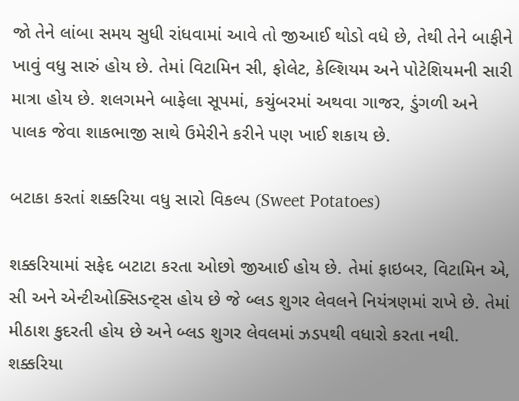જો તેને લાંબા સમય સુધી રાંધવામાં આવે તો જીઆઈ થોડો વધે છે, તેથી તેને બાફીને ખાવું વધુ સારું હોય છે. તેમાં વિટામિન સી, ફોલેટ, કેલ્શિયમ અને પોટેશિયમની સારી માત્રા હોય છે. શલગમને બાફેલા સૂપમાં, કચુંબરમાં અથવા ગાજર, ડુંગળી અને પાલક જેવા શાકભાજી સાથે ઉમેરીને કરીને પણ ખાઈ શકાય છે.

બટાકા કરતાં શક્કરિયા વધુ સારો વિકલ્પ (Sweet Potatoes)

શક્કરિયામાં સફેદ બટાટા કરતા ઓછો જીઆઈ હોય છે. તેમાં ફાઇબર, વિટામિન એ, સી અને એન્ટીઓક્સિડન્ટ્સ હોય છે જે બ્લડ શુગર લેવલને નિયંત્રણમાં રાખે છે. તેમાં મીઠાશ કુદરતી હોય છે અને બ્લડ શુગર લેવલમાં ઝડપથી વધારો કરતા નથી. શક્કરિયા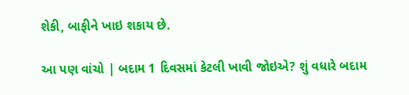શેકી, બાફીને ખાઇ શકાય છે.

આ પણ વાંચો | બદામ 1 દિવસમાં કેટલી ખાવી જોઇએ? શું વધારે બદામ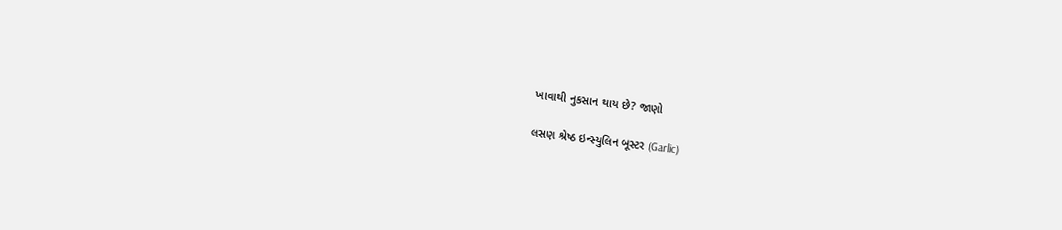ખાવાથી નુકસાન થાય છે? જાણો

લસણ શ્રેષ્ઠ ઇન્સ્યુલિન બૂસ્ટર (Garlic)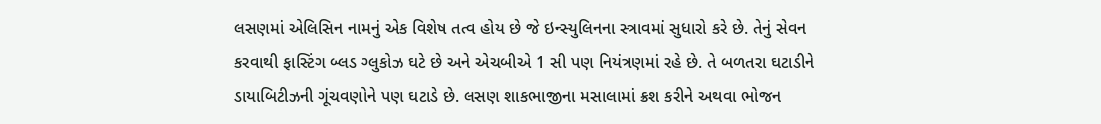લસણમાં એલિસિન નામનું એક વિશેષ તત્વ હોય છે જે ઇન્સ્યુલિનના સ્ત્રાવમાં સુધારો કરે છે. તેનું સેવન કરવાથી ફાસ્ટિંગ બ્લડ ગ્લુકોઝ ઘટે છે અને એચબીએ 1 સી પણ નિયંત્રણમાં રહે છે. તે બળતરા ઘટાડીને ડાયાબિટીઝની ગૂંચવણોને પણ ઘટાડે છે. લસણ શાકભાજીના મસાલામાં ક્રશ કરીને અથવા ભોજન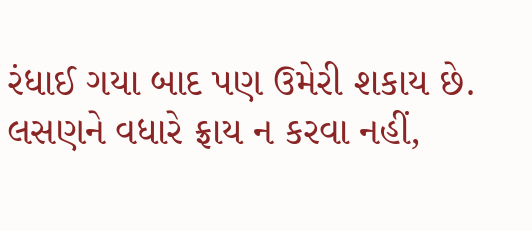રંધાઈ ગયા બાદ પણ ઉમેરી શકાય છે. લસણને વધારે ફ્રાય ન કરવા નહીં,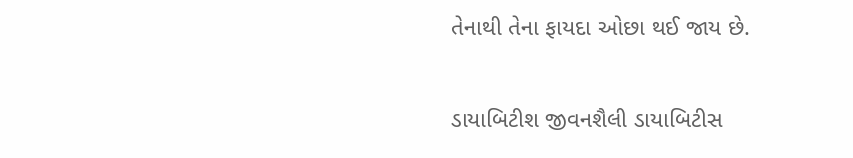તેનાથી તેના ફાયદા ઓછા થઈ જાય છે.

ડાયાબિટીશ જીવનશૈલી ડાયાબિટીસ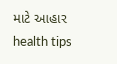માટે આહાર health tips